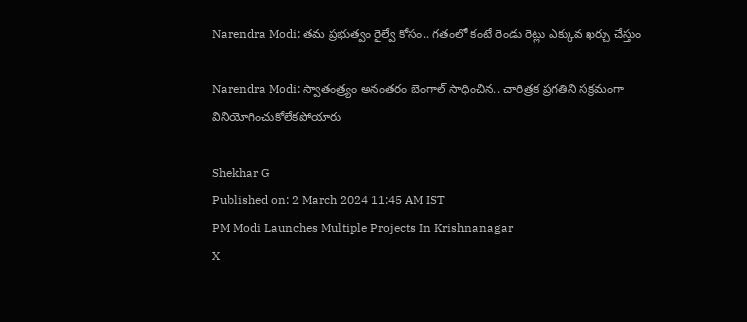Narendra Modi: తమ ప్రభుత్వం రైల్వే కోసం.. గతంలో కంటే రెండు రెట్లు ఎక్కువ ఖర్చు చేస్తుం

Narendra Modi: స్వాతంత్ర్యం అనంతరం బెంగాల్ సాధించిన.. చారిత్రక ప్రగతిని సక్రమంగా వినియోగించుకోలేకపోయారు

Shekhar G
Published on: 2 March 2024 11:45 AM IST
PM Modi Launches Multiple Projects In Krishnanagar
X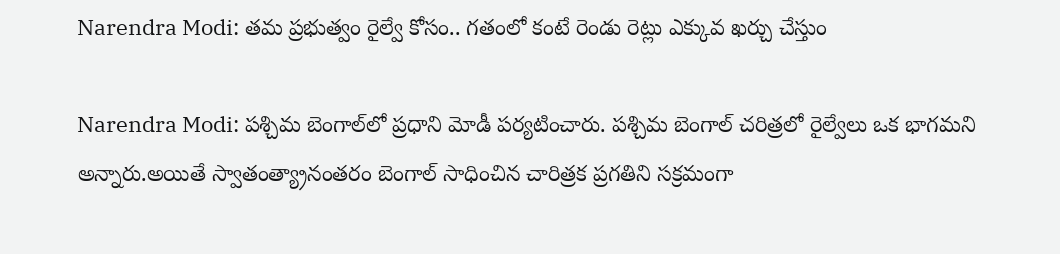Narendra Modi: తమ ప్రభుత్వం రైల్వే కోసం.. గతంలో కంటే రెండు రెట్లు ఎక్కువ ఖర్చు చేస్తుం

Narendra Modi: పశ్చిమ బెంగాల్‌లో ప్రధాని మోడీ పర్యటించారు. పశ్చిమ బెంగాల్ చరిత్రలో రైల్వేలు ఒక భాగమని అన్నారు.అయితే స్వాతంత్య్రానంతరం బెంగాల్ సాధించిన చారిత్రక ప్రగతిని సక్రమంగా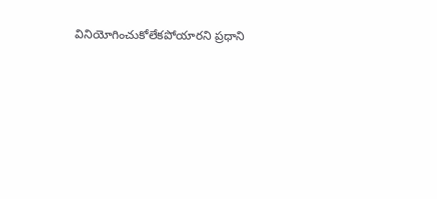వినియోగించుకోలేకపోయారని ప్రధాని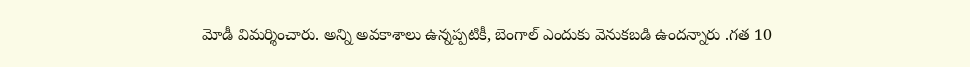మోడీ విమర్శించారు. అన్ని అవకాశాలు ఉన్నప్పటికీ, బెంగాల్ ఎందుకు వెనుకబడి ఉందన్నారు .గత 10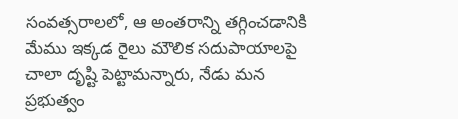సంవత్సరాలలో, ఆ అంతరాన్ని తగ్గించడానికి మేము ఇక్కడ రైలు మౌలిక సదుపాయాలపై చాలా దృష్టి పెట్టామన్నారు, నేడు మన ప్రభుత్వం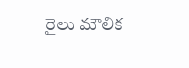రైలు మౌలిక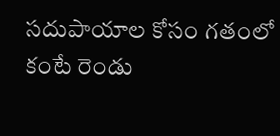సదుపాయాల కోసం గతంలో కంటే రెండు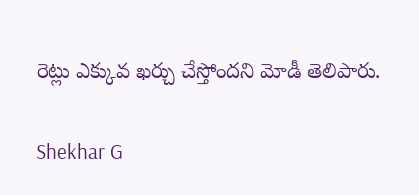రెట్లు ఎక్కువ ఖర్చు చేస్తోందని మోడీ తెలిపారు.

Shekhar G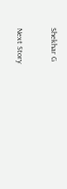Shekhar G

Next Story